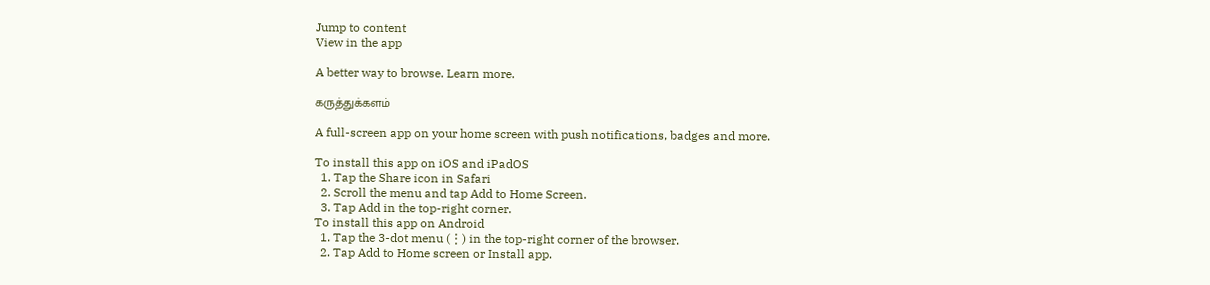Jump to content
View in the app

A better way to browse. Learn more.

கருத்துக்களம்

A full-screen app on your home screen with push notifications, badges and more.

To install this app on iOS and iPadOS
  1. Tap the Share icon in Safari
  2. Scroll the menu and tap Add to Home Screen.
  3. Tap Add in the top-right corner.
To install this app on Android
  1. Tap the 3-dot menu (⋮) in the top-right corner of the browser.
  2. Tap Add to Home screen or Install app.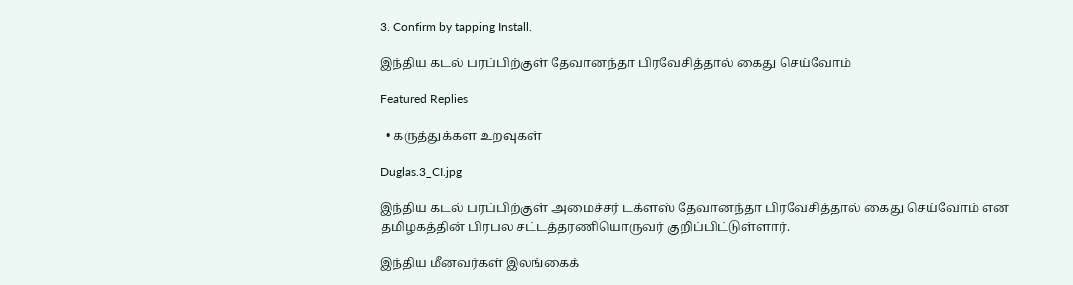3. Confirm by tapping Install.

இந்திய கடல் பரப்பிற்குள் தேவானந்தா பிரவேசித்தால் கைது செய்வோம்

Featured Replies

  • கருத்துக்கள உறவுகள்

Duglas.3_CI.jpg

இந்திய கடல் பரப்பிற்குள் அமைச்சர் டக்ளஸ் தேவானந்தா பிரவேசித்தால் கைது செய்வோம் என தமிழகத்தின் பிரபல சட்டத்தரணியொருவர் குறிப்பிட்டுள்ளார்.

இந்திய மீனவர்கள் இலங்கைக்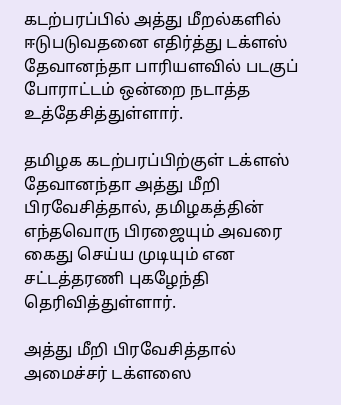கடற்பரப்பில் அத்து மீறல்களில் ஈடுபடுவதனை எதிர்த்து டக்ளஸ் தேவானந்தா பாரியளவில் படகுப் போராட்டம் ஒன்றை நடாத்த உத்தேசித்துள்ளார்.

தமிழக கடற்பரப்பிற்குள் டக்ளஸ் தேவானந்தா அத்து மீறி பிரவேசித்தால், தமிழகத்தின் எந்தவொரு பிரஜையும் அவரை கைது செய்ய முடியும் என சட்டத்தரணி புகழேந்தி தெரிவித்துள்ளார்.

அத்து மீறி பிரவேசித்தால் அமைச்சர் டக்ளஸை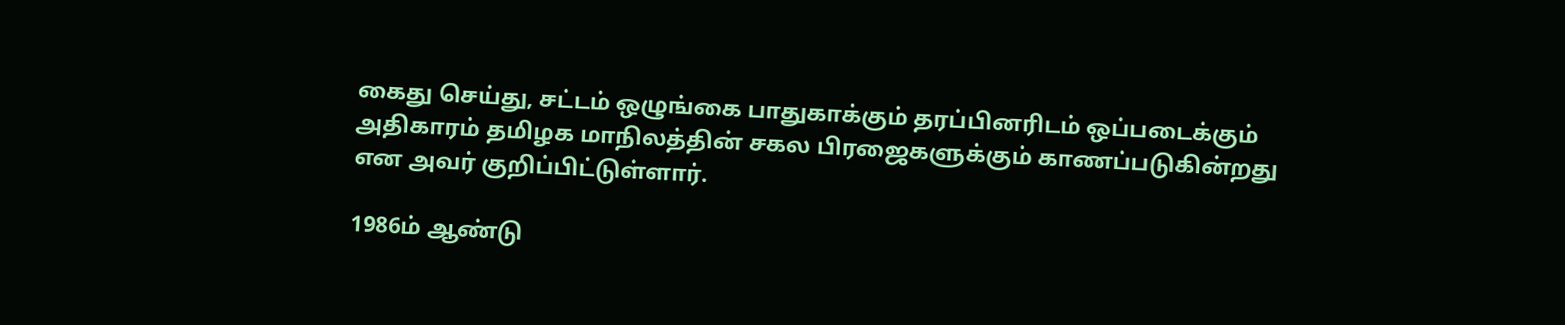கைது செய்து, சட்டம் ஒழுங்கை பாதுகாக்கும் தரப்பினரிடம் ஒப்படைக்கும் அதிகாரம் தமிழக மாநிலத்தின் சகல பிரஜைகளுக்கும் காணப்படுகின்றது என அவர் குறிப்பிட்டுள்ளார்.

1986ம் ஆண்டு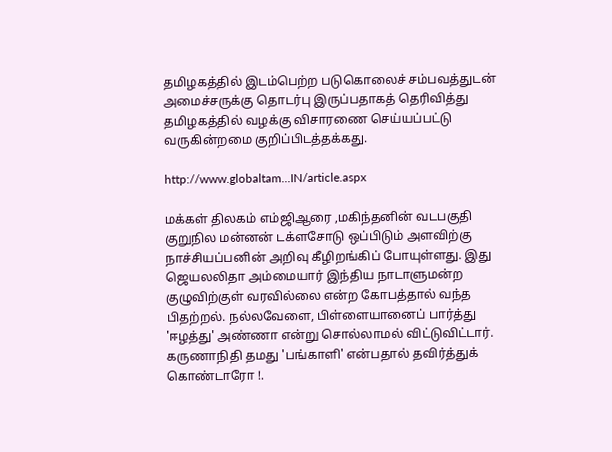தமிழகத்தில் இடம்பெற்ற படுகொலைச் சம்பவத்துடன் அமைச்சருக்கு தொடர்பு இருப்பதாகத் தெரிவித்து தமிழகத்தில் வழக்கு விசாரணை செய்யப்பட்டு வருகின்றமை குறிப்பிடத்தக்கது.

http://www.globaltam...IN/article.aspx

மக்கள் திலகம் எம்ஜிஆரை ,மகிந்தனின் வடபகுதி குறுநில மன்னன் டக்ளசோடு ஒப்பிடும் அளவிற்கு நாச்சியப்பனின் அறிவு கீழிறங்கிப் போயுள்ளது. இது ஜெயலலிதா அம்மையார் இந்திய நாடாளுமன்ற குழுவிற்குள் வரவில்லை என்ற கோபத்தால் வந்த பிதற்றல். நல்லவேளை, பிள்ளையானைப் பார்த்து 'ஈழத்து' அண்ணா என்று சொல்லாமல் விட்டுவிட்டார். கருணாநிதி தமது 'பங்காளி' என்பதால் தவிர்த்துக் கொண்டாரோ !.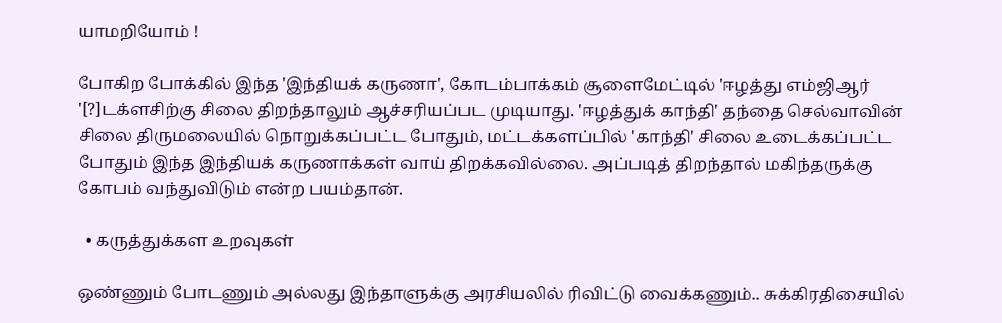யாமறியோம் !

போகிற போக்கில் இந்த 'இந்தியக் கருணா', கோடம்பாக்கம் சூளைமேட்டில் 'ஈழத்து எம்ஜிஆர் '[?]டக்ளசிற்கு சிலை திறந்தாலும் ஆச்சரியப்பட முடியாது. 'ஈழத்துக் காந்தி' தந்தை செல்வாவின் சிலை திருமலையில் நொறுக்கப்பட்ட போதும், மட்டக்களப்பில் 'காந்தி' சிலை உடைக்கப்பட்ட போதும் இந்த இந்தியக் கருணாக்கள் வாய் திறக்கவில்லை. அப்படித் திறந்தால் மகிந்தருக்கு கோபம் வந்துவிடும் என்ற பயம்தான்.

  • கருத்துக்கள உறவுகள்

ஒண்ணும் போடணும் அல்லது இந்தாளுக்கு அரசியலில் ரிவிட்டு வைக்கணும்.. சுக்கிரதிசையில்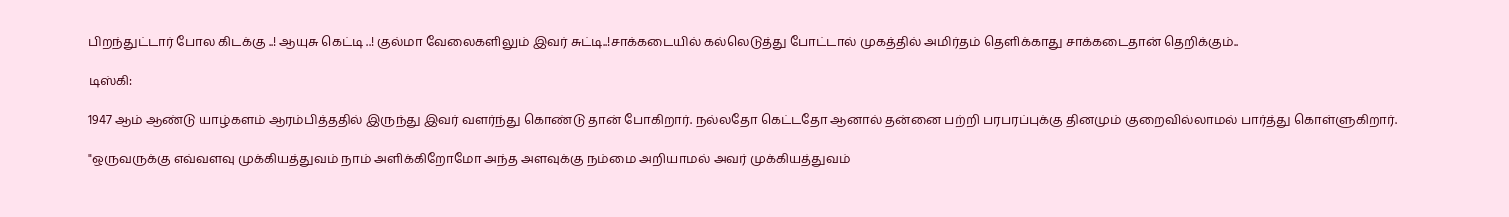பிறந்துட்டார் போல கிடக்கு ..! ஆயுசு கெட்டி ..! குல்மா வேலைகளிலும் இவர் சுட்டி..!சாக்கடையில் கல்லெடுத்து போட்டால் முகத்தில் அமிர்தம் தெளிக்காது சாக்கடைதான் தெறிக்கும்..

டிஸ்கி:

1947 ஆம் ஆண்டு யாழ்களம் ஆரம்பித்ததில் இருந்து இவர் வளர்ந்து கொண்டு தான் போகிறார். நல்லதோ கெட்டதோ ஆனால் தன்னை பற்றி பரபரப்புக்கு தினமும் குறைவில்லாமல் பார்த்து கொள்ளுகிறார்.

"ஒருவருக்கு எவ்வளவு முக்கியத்துவம் நாம் அளிக்கிறோமோ அந்த அளவுக்கு நம்மை அறியாமல் அவர் முக்கியத்துவம்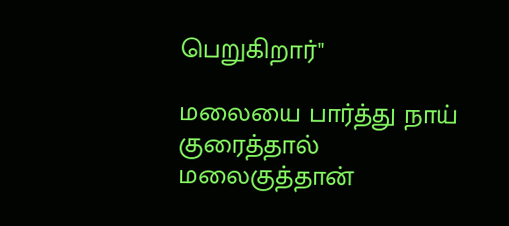பெறுகிறார்"

மலையை பார்த்து நாய் குரைத்தால் மலைகுத்தான்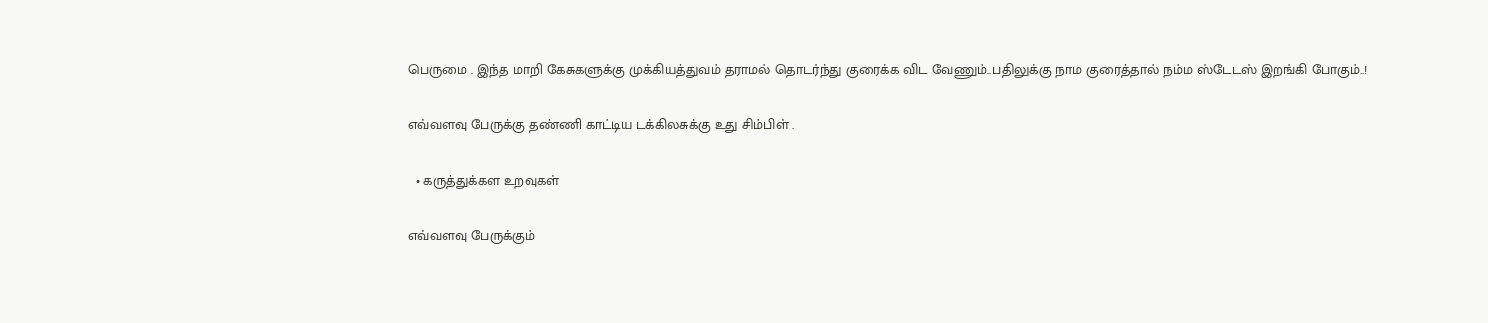பெருமை . இந்த மாறி கேசுகளுக்கு முக்கியத்துவம் தராமல் தொடர்ந்து குரைக்க விட வேணும்..பதிலுக்கு நாம குரைத்தால் நம்ம ஸ்டேடஸ் இறங்கி போகும்..!

எவ்வளவு பேருக்கு தண்ணி காட்டிய டக்கிலசுக்கு உது சிம்பிள் .

  • கருத்துக்கள உறவுகள்

எவ்வளவு பேருக்கும்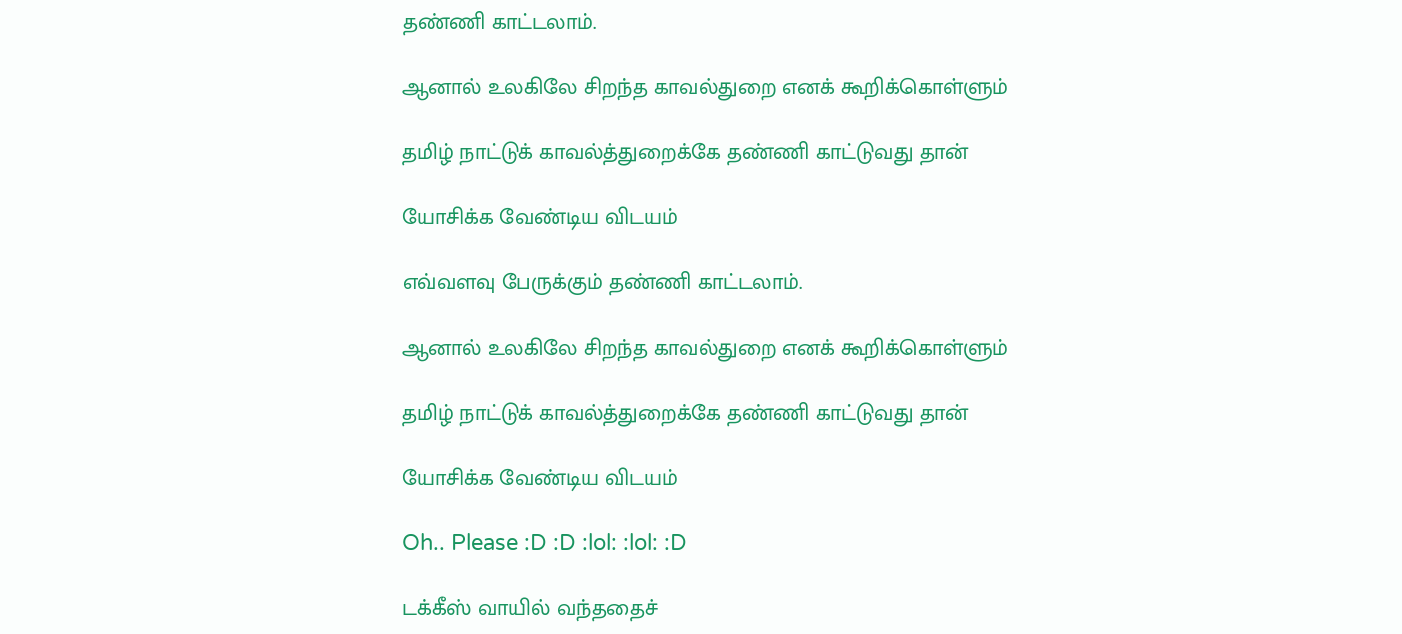தண்ணி காட்டலாம்.

ஆனால் உலகிலே சிறந்த காவல்துறை எனக் கூறிக்கொள்ளும்

தமிழ் நாட்டுக் காவல்த்துறைக்கே தண்ணி காட்டுவது தான்

யோசிக்க வேண்டிய விடயம்

எவ்வளவு பேருக்கும் தண்ணி காட்டலாம்.

ஆனால் உலகிலே சிறந்த காவல்துறை எனக் கூறிக்கொள்ளும்

தமிழ் நாட்டுக் காவல்த்துறைக்கே தண்ணி காட்டுவது தான்

யோசிக்க வேண்டிய விடயம்

Oh.. Please :D :D :lol: :lol: :D

டக்கீஸ் வாயில் வந்ததைச்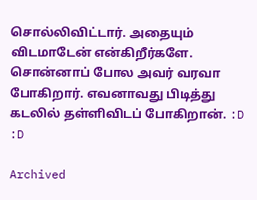சொல்லிவிட்டார். அதையும் விடமாடேன் என்கிறீர்களே. சொன்னாப் போல அவர் வரவா போகிறார். எவனாவது பிடித்து கடலில் தள்ளிவிடப் போகிறான். :D :D

Archived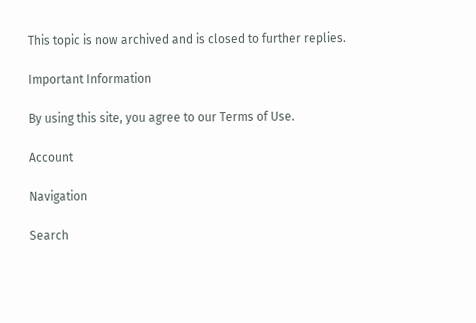This topic is now archived and is closed to further replies.

Important Information

By using this site, you agree to our Terms of Use.

Account

Navigation

Search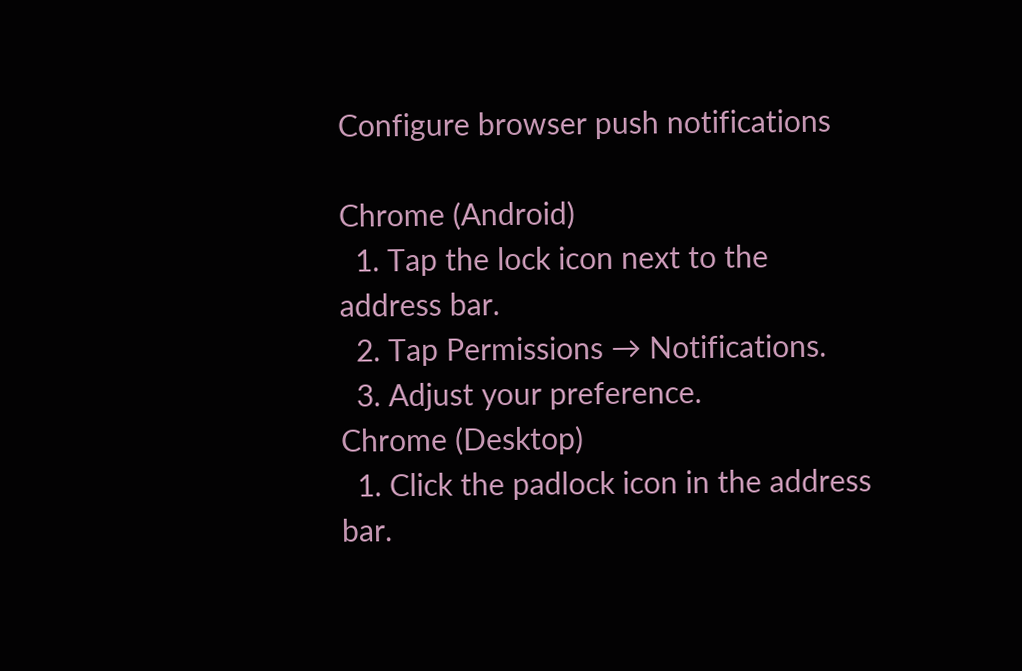Configure browser push notifications

Chrome (Android)
  1. Tap the lock icon next to the address bar.
  2. Tap Permissions → Notifications.
  3. Adjust your preference.
Chrome (Desktop)
  1. Click the padlock icon in the address bar.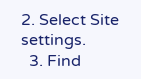2. Select Site settings.
  3. Find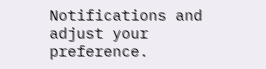Notifications and adjust your preference.